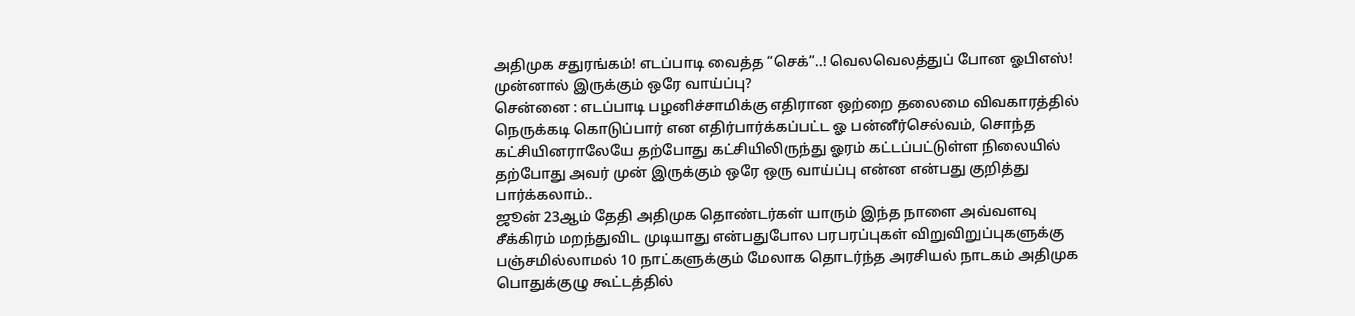அதிமுக சதுரங்கம்! எடப்பாடி வைத்த “செக்”..! வெலவெலத்துப் போன ஓபிஎஸ்! முன்னால் இருக்கும் ஒரே வாய்ப்பு?
சென்னை : எடப்பாடி பழனிச்சாமிக்கு எதிரான ஒற்றை தலைமை விவகாரத்தில் நெருக்கடி கொடுப்பார் என எதிர்பார்க்கப்பட்ட ஓ பன்னீர்செல்வம், சொந்த கட்சியினராலேயே தற்போது கட்சியிலிருந்து ஓரம் கட்டப்பட்டுள்ள நிலையில் தற்போது அவர் முன் இருக்கும் ஒரே ஒரு வாய்ப்பு என்ன என்பது குறித்து பார்க்கலாம்..
ஜூன் 23ஆம் தேதி அதிமுக தொண்டர்கள் யாரும் இந்த நாளை அவ்வளவு சீக்கிரம் மறந்துவிட முடியாது என்பதுபோல பரபரப்புகள் விறுவிறுப்புகளுக்கு பஞ்சமில்லாமல் 10 நாட்களுக்கும் மேலாக தொடர்ந்த அரசியல் நாடகம் அதிமுக பொதுக்குழு கூட்டத்தில்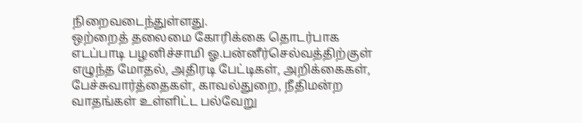நிறைவடைந்துள்ளது.
ஒற்றைத் தலைமை கோரிக்கை தொடர்பாக எடப்பாடி பழனிச்சாமி ஓ.பன்னீர்செல்வத்திற்குள் எழுந்த மோதல், அதிரடி பேட்டிகள், அறிக்கைகள், பேச்சுவார்த்தைகள், காவல்துறை, நீதிமன்ற வாதங்கள் உள்ளிட்ட பல்வேறு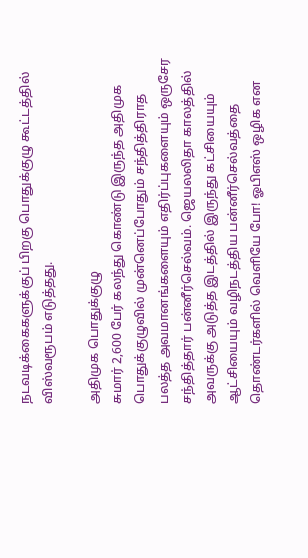நடவடிக்கைகளுக்குப் பிறகு பொதுக்குழு கூட்டத்தில் விஸ்வரூபம் எடுத்தது.

அதிமுக பொதுக்குழு
சுமார் 2,600 பேர் கலந்து கொண்டு இருந்த அதிமுக பொதுக்குழுவில் முன்னெப்போதும் சந்தித்திராத பலத்த அவமானங்களையும் எதிர்ப்புகளையும் ஒருசேர சந்தித்தார் பன்னீர்செல்வம். ஜெயலலிதா காலத்தில் அவருக்கு அடுத்த இடத்தில் இருந்து கட்சியையும் ஆட்சியையும் வழிநடத்திய பன்னீர்செல்வத்தை தொண்டர்களில் வெளியே போ! ஓபிஎஸ் ஒழிக என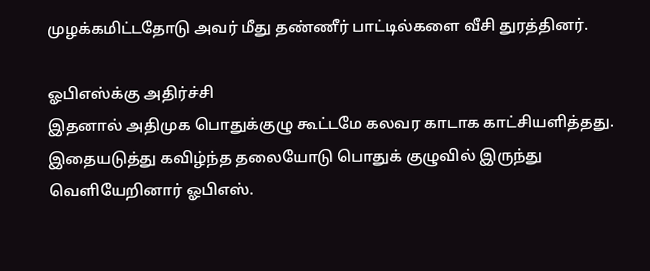முழக்கமிட்டதோடு அவர் மீது தண்ணீர் பாட்டில்களை வீசி துரத்தினர்.

ஓபிஎஸ்க்கு அதிர்ச்சி
இதனால் அதிமுக பொதுக்குழு கூட்டமே கலவர காடாக காட்சியளித்தது. இதையடுத்து கவிழ்ந்த தலையோடு பொதுக் குழுவில் இருந்து வெளியேறினார் ஓபிஎஸ்.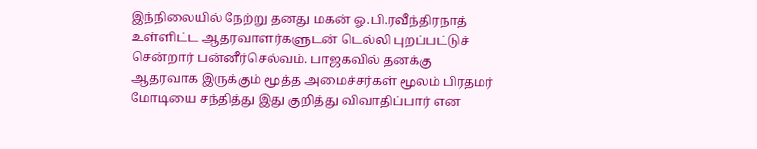இந்நிலையில் நேற்று தனது மகன் ஓ.பி.ரவீந்திரநாத் உள்ளிட்ட ஆதரவாளர்களுடன் டெல்லி புறப்பட்டுச் சென்றார் பன்னீர்செல்வம். பாஜகவில் தனக்கு ஆதரவாக இருக்கும் மூத்த அமைச்சர்கள் மூலம் பிரதமர் மோடியை சந்தித்து இது குறித்து விவாதிப்பார் என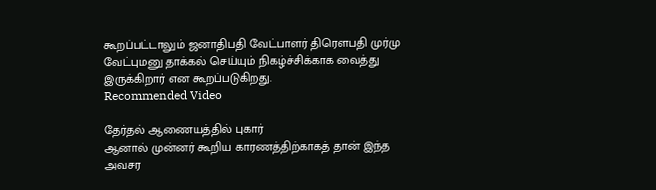கூறப்பட்டாலும் ஜனாதிபதி வேட்பாளர் திரௌபதி முர்மு வேட்புமனு தாக்கல் செய்யும் நிகழ்ச்சிக்காக வைத்து இருக்கிறார் என கூறப்படுகிறது.
Recommended Video

தேர்தல் ஆணையத்தில் புகார்
ஆனால் முன்னர் கூறிய காரணத்திற்காகத் தான் இந்த அவசர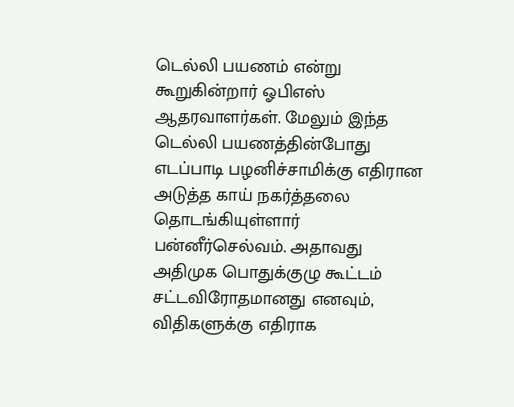டெல்லி பயணம் என்று கூறுகின்றார் ஓபிஎஸ் ஆதரவாளர்கள். மேலும் இந்த டெல்லி பயணத்தின்போது எடப்பாடி பழனிச்சாமிக்கு எதிரான அடுத்த காய் நகர்த்தலை தொடங்கியுள்ளார் பன்னீர்செல்வம். அதாவது அதிமுக பொதுக்குழு கூட்டம் சட்டவிரோதமானது எனவும், விதிகளுக்கு எதிராக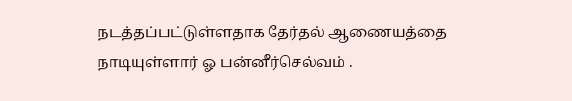நடத்தப்பட்டுள்ளதாக தேர்தல் ஆணையத்தை நாடியுள்ளார் ஓ பன்னீர்செல்வம் .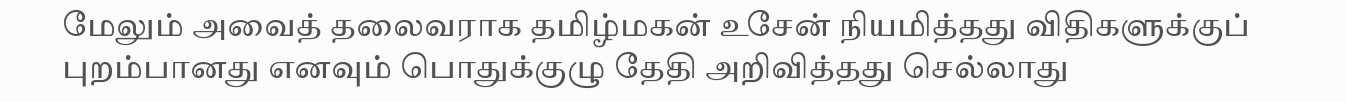மேலும் அவைத் தலைவராக தமிழ்மகன் உசேன் நியமித்தது விதிகளுக்குப் புறம்பானது எனவும் பொதுக்குழு தேதி அறிவித்தது செல்லாது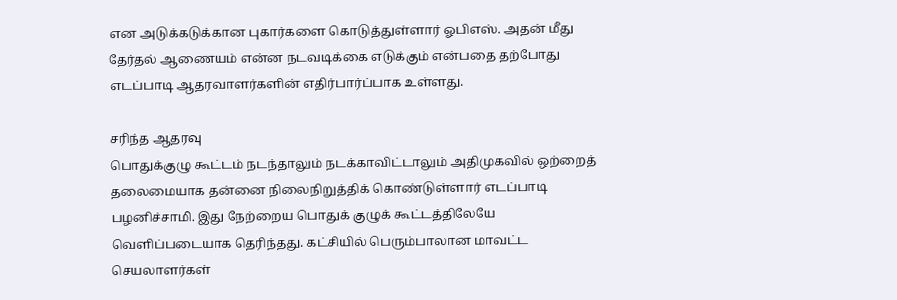என அடுக்கடுக்கான புகார்களை கொடுத்துள்ளார் ஓபிஎஸ். அதன் மீது தேர்தல் ஆணையம் என்ன நடவடிக்கை எடுக்கும் என்பதை தற்போது எடப்பாடி ஆதரவாளர்களின் எதிர்பார்ப்பாக உள்ளது.

சரிந்த ஆதரவு
பொதுக்குழு கூட்டம் நடந்தாலும் நடக்காவிட்டாலும் அதிமுகவில் ஒற்றைத் தலைமையாக தன்னை நிலைநிறுத்திக் கொண்டுள்ளார் எடப்பாடி பழனிச்சாமி. இது நேற்றைய பொதுக் குழுக் கூட்டத்திலேயே வெளிப்படையாக தெரிந்தது. கட்சியில் பெரும்பாலான மாவட்ட செயலாளர்கள்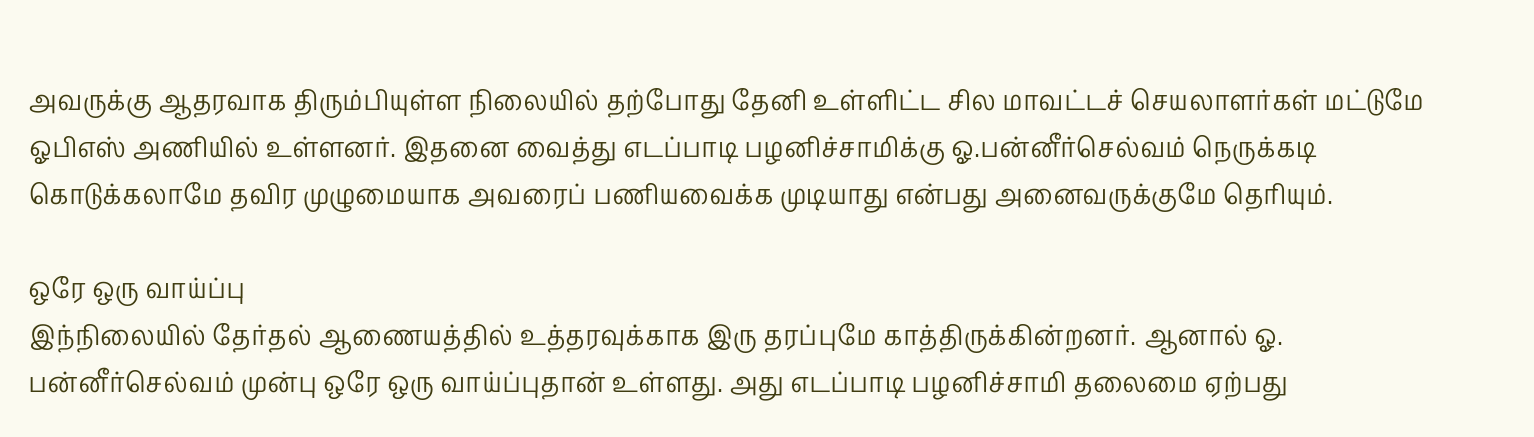அவருக்கு ஆதரவாக திரும்பியுள்ள நிலையில் தற்போது தேனி உள்ளிட்ட சில மாவட்டச் செயலாளர்கள் மட்டுமே ஓபிஎஸ் அணியில் உள்ளனர். இதனை வைத்து எடப்பாடி பழனிச்சாமிக்கு ஓ.பன்னீர்செல்வம் நெருக்கடி கொடுக்கலாமே தவிர முழுமையாக அவரைப் பணியவைக்க முடியாது என்பது அனைவருக்குமே தெரியும்.

ஒரே ஒரு வாய்ப்பு
இந்நிலையில் தேர்தல் ஆணையத்தில் உத்தரவுக்காக இரு தரப்புமே காத்திருக்கின்றனர். ஆனால் ஓ. பன்னீர்செல்வம் முன்பு ஒரே ஒரு வாய்ப்புதான் உள்ளது. அது எடப்பாடி பழனிச்சாமி தலைமை ஏற்பது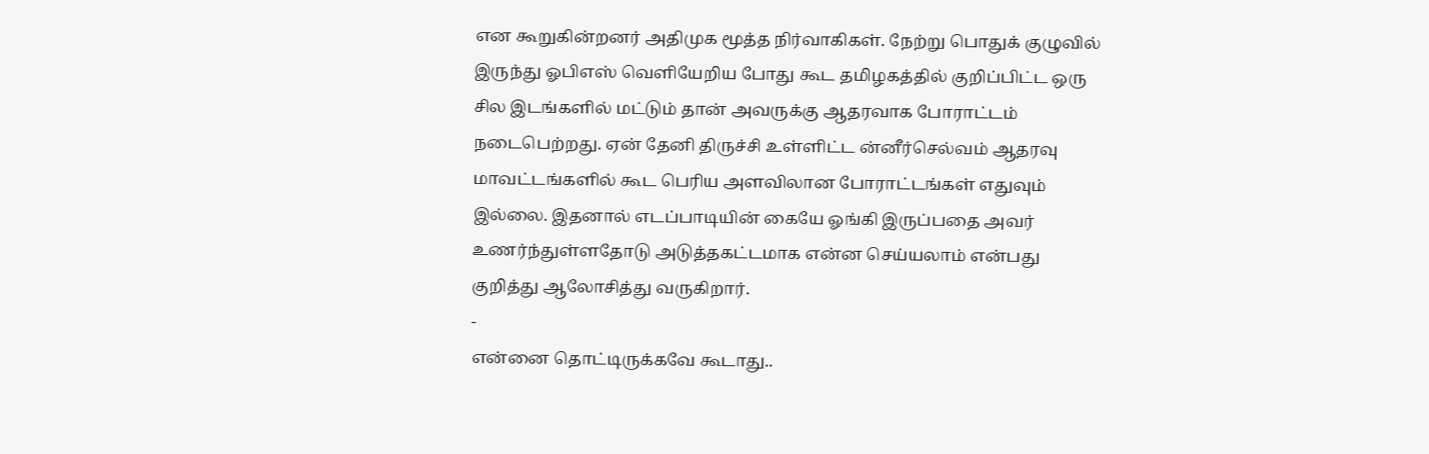என கூறுகின்றனர் அதிமுக மூத்த நிர்வாகிகள். நேற்று பொதுக் குழுவில் இருந்து ஓபிஎஸ் வெளியேறிய போது கூட தமிழகத்தில் குறிப்பிட்ட ஒரு சில இடங்களில் மட்டும் தான் அவருக்கு ஆதரவாக போராட்டம் நடைபெற்றது. ஏன் தேனி திருச்சி உள்ளிட்ட ன்னீர்செல்வம் ஆதரவு மாவட்டங்களில் கூட பெரிய அளவிலான போராட்டங்கள் எதுவும் இல்லை. இதனால் எடப்பாடியின் கையே ஓங்கி இருப்பதை அவர் உணர்ந்துள்ளதோடு அடுத்தகட்டமாக என்ன செய்யலாம் என்பது குறித்து ஆலோசித்து வருகிறார்.
-
என்னை தொட்டிருக்கவே கூடாது..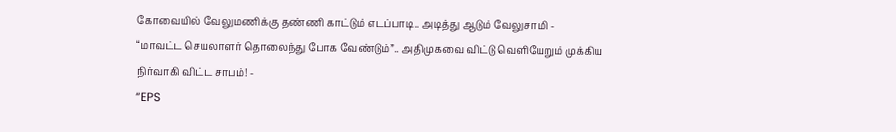கோவையில் வேலுமணிக்கு தண்ணி காட்டும் எடப்பாடி.. அடித்து ஆடும் வேலுசாமி -
“மாவட்ட செயலாளர் தொலைந்து போக வேண்டும்”.. அதிமுகவை விட்டு வெளியேறும் முக்கிய நிர்வாகி விட்ட சாபம்! -
“EPS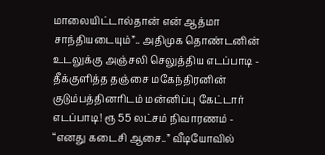மாலையிட்டால்தான் என் ஆத்மா சாந்தியடையும்”.. அதிமுக தொண்டனின் உடலுக்கு அஞ்சலி செலுத்திய எடப்பாடி -
தீக்குளித்த தஞ்சை மகேந்திரனின் குடும்பத்தினரிடம் மன்னிப்பு கேட்டார் எடப்பாடி! ரூ 55 லட்சம் நிவாரணம் -
“எனது கடைசி ஆசை..” வீடியோவில்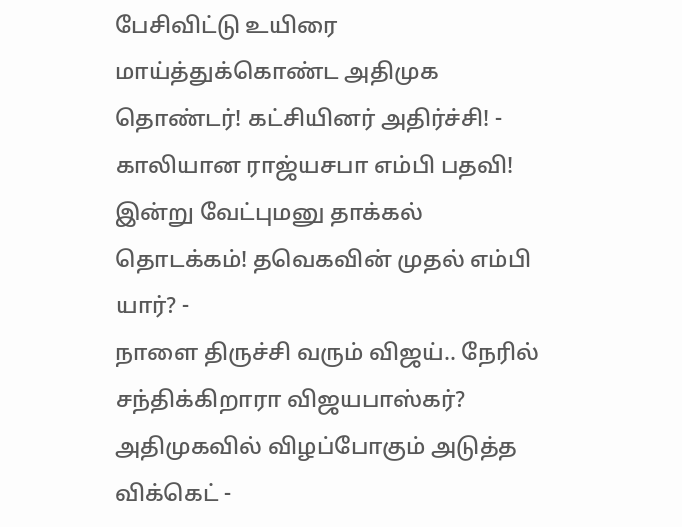பேசிவிட்டு உயிரை மாய்த்துக்கொண்ட அதிமுக தொண்டர்! கட்சியினர் அதிர்ச்சி! -
காலியான ராஜ்யசபா எம்பி பதவி! இன்று வேட்புமனு தாக்கல் தொடக்கம்! தவெகவின் முதல் எம்பி யார்? -
நாளை திருச்சி வரும் விஜய்.. நேரில் சந்திக்கிறாரா விஜயபாஸ்கர்? அதிமுகவில் விழப்போகும் அடுத்த விக்கெட் -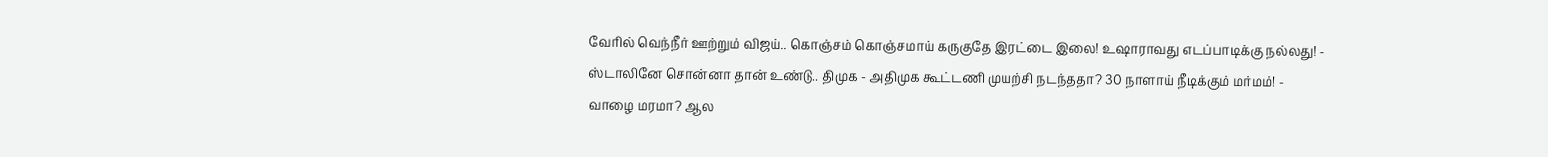வேரில் வெந்நீர் ஊற்றும் விஜய்.. கொஞ்சம் கொஞ்சமாய் கருகுதே இரட்டை இலை! உஷாராவது எடப்பாடிக்கு நல்லது! -
ஸ்டாலினே சொன்னா தான் உண்டு.. திமுக - அதிமுக கூட்டணி முயற்சி நடந்ததா? 30 நாளாய் நீடிக்கும் மர்மம்! -
வாழை மரமா? ஆல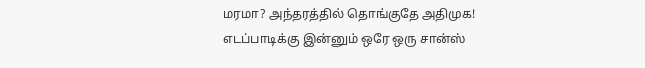மரமா? அந்தரத்தில் தொங்குதே அதிமுக! எடப்பாடிக்கு இன்னும் ஒரே ஒரு சான்ஸ்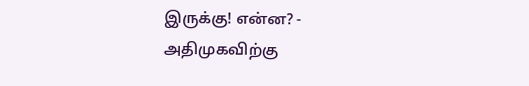இருக்கு! என்ன? -
அதிமுகவிற்கு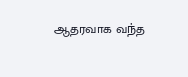ஆதரவாக வந்த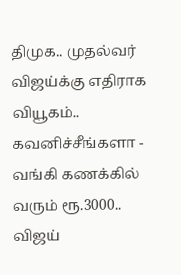திமுக.. முதல்வர் விஜய்க்கு எதிராக வியூகம்.. கவனிச்சீங்களா -
வங்கி கணக்கில் வரும் ரூ.3000.. விஜய்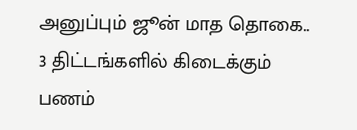அனுப்பும் ஜூன் மாத தொகை.. 3 திட்டங்களில் கிடைக்கும் பணம்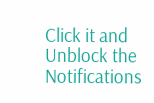Click it and Unblock the Notifications